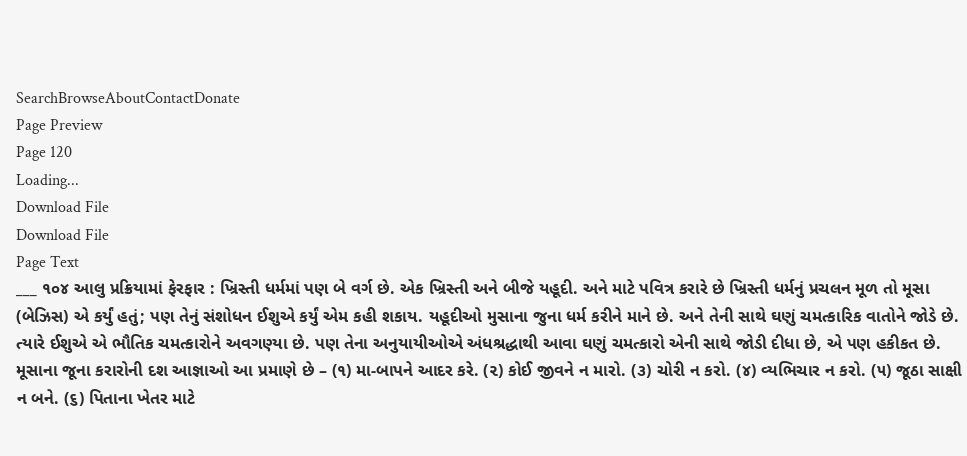SearchBrowseAboutContactDonate
Page Preview
Page 120
Loading...
Download File
Download File
Page Text
___ ૧૦૪ આલુ પ્રક્રિયામાં ફેરફાર : ખ્રિસ્તી ધર્મમાં પણ બે વર્ગ છે. એક ખ્રિસ્તી અને બીજે યહૂદી. અને માટે પવિત્ર કરારે છે ખ્રિસ્તી ધર્મનું પ્રચલન મૂળ તો મૂસા (બેઝિસ) એ કર્યું હતું; પણ તેનું સંશોધન ઈશુએ કર્યું એમ કહી શકાય. યહૂદીઓ મુસાના જુના ધર્મ કરીને માને છે. અને તેની સાથે ઘણું ચમત્કારિક વાતોને જોડે છે. ત્યારે ઈશુએ એ ભૌતિક ચમત્કારોને અવગણ્યા છે. પણ તેના અનુયાયીઓએ અંધશ્રદ્ધાથી આવા ઘણું ચમત્કારો એની સાથે જોડી દીધા છે, એ પણ હકીકત છે. મૂસાના જૂના કરારોની દશ આજ્ઞાઓ આ પ્રમાણે છે – (૧) મા-બાપને આદર કરે. (૨) કોઈ જીવને ન મારો. (૩) ચોરી ન કરો. (૪) વ્યભિચાર ન કરો. (૫) જૂઠા સાક્ષી ન બને. (૬) પિતાના ખેતર માટે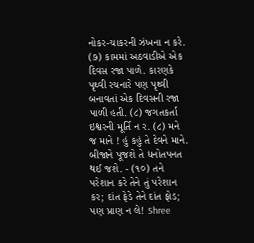નોકર-ચાકરની ઝંખના ન કરે. (૭) કામમાં અઠવાડીએ એક દિવસ રજા પાળે. કારણકે પૃથ્વી રચનારે પણ પૃથ્વી બનાવતાં એક દિવસની રજા પાળી હતી. (૮) જગતકર્તા ઇશ્વરની મૂર્તિ ન ર. (૮) મને જ માને ! હું કહું તે દેવને માને. બીજાને પૂજશે તે ધનોતપનત થઈ જશે. - (૧૦) તને પરેશાન કરે તેને તું પરેશાન કર; દાંત ફેડે તેને દાંત ફોડ; પણ પ્રાણ ન લે! Shree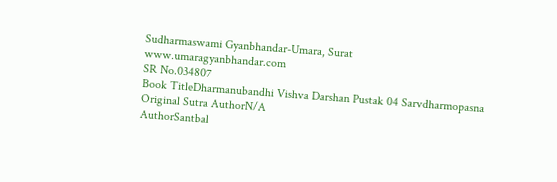Sudharmaswami Gyanbhandar-Umara, Surat www.umaragyanbhandar.com
SR No.034807
Book TitleDharmanubandhi Vishva Darshan Pustak 04 Sarvdharmopasna
Original Sutra AuthorN/A
AuthorSantbal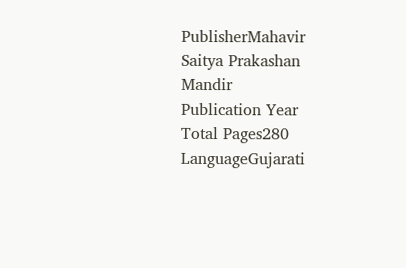PublisherMahavir Saitya Prakashan Mandir
Publication Year
Total Pages280
LanguageGujarati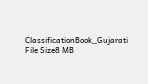ClassificationBook_Gujarati
File Size8 MB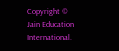Copyright © Jain Education International.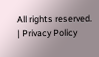All rights reserved. | Privacy Policy